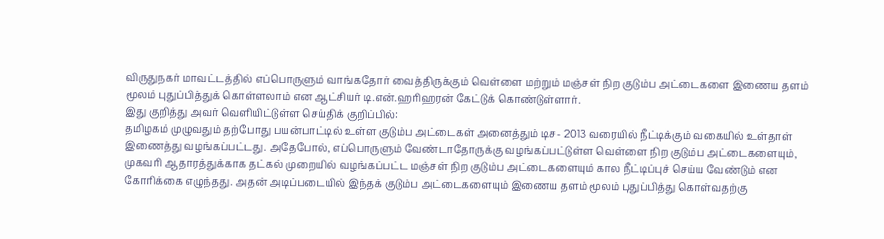விருதுநகர் மாவட்டத்தில் எப்பொருளும் வாங்கதோர் வைத்திருக்கும் வெள்ளை மற்றும் மஞ்சள் நிற குடும்ப அட்டைகளை இணைய தளம் மூலம் புதுப்பித்துக் கொள்ளலாம் என ஆட்சியர் டி.என்.ஹரிஹரன் கேட்டுக் கொண்டுள்ளார்.
இது குறித்து அவர் வெளியிட்டுள்ள செய்திக் குறிப்பில்:
தமிழகம் முழுவதும் தற்போது பயன்பாட்டில் உள்ள குடும்ப அட்டைகள் அனைத்தும் டிச- 2013 வரையில் நீட்டிக்கும் வகையில் உள்தாள் இணைத்து வழங்கப்பட்டது. அதேபோல், எப்பொருளும் வேண்டாதோருக்கு வழங்கப்பட்டுள்ள வெள்ளை நிற குடும்ப அட்டைகளையும், முகவரி ஆதாரத்துக்காக தட்கல் முறையில் வழங்கப்பட்ட மஞ்சள் நிற குடும்ப அட்டைகளையும் கால நீட்டிப்புச் செய்ய வேண்டும் என கோரிக்கை எழுந்தது. அதன் அடிப்படையில் இந்தக் குடும்ப அட்டைகளையும் இணைய தளம் மூலம் புதுப்பித்து கொள்வதற்கு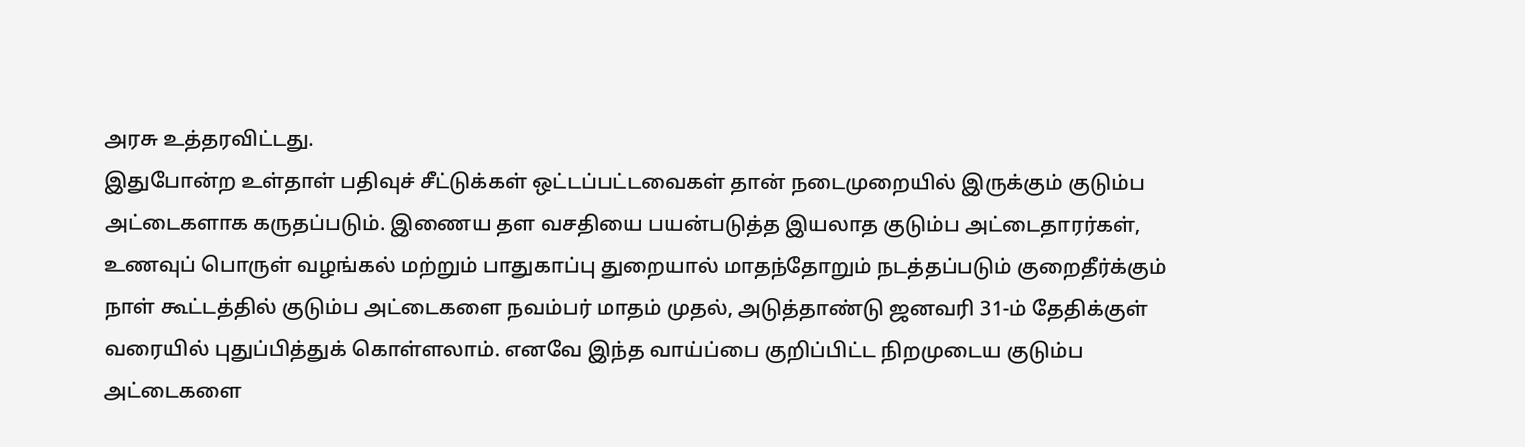அரசு உத்தரவிட்டது.
இதுபோன்ற உள்தாள் பதிவுச் சீட்டுக்கள் ஒட்டப்பட்டவைகள் தான் நடைமுறையில் இருக்கும் குடும்ப அட்டைகளாக கருதப்படும். இணைய தள வசதியை பயன்படுத்த இயலாத குடும்ப அட்டைதாரர்கள், உணவுப் பொருள் வழங்கல் மற்றும் பாதுகாப்பு துறையால் மாதந்தோறும் நடத்தப்படும் குறைதீர்க்கும் நாள் கூட்டத்தில் குடும்ப அட்டைகளை நவம்பர் மாதம் முதல், அடுத்தாண்டு ஜனவரி 31-ம் தேதிக்குள் வரையில் புதுப்பித்துக் கொள்ளலாம். எனவே இந்த வாய்ப்பை குறிப்பிட்ட நிறமுடைய குடும்ப அட்டைகளை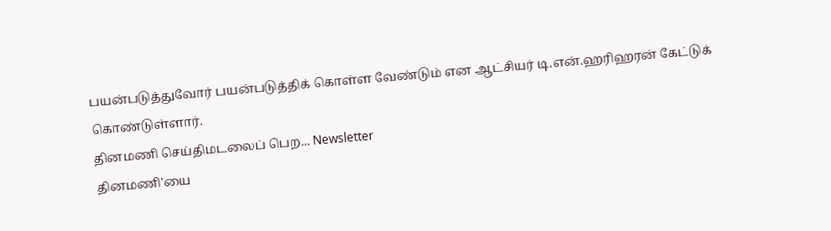பயன்படுத்துவோர் பயன்படுத்திக் கொள்ள வேண்டும் என ஆட்சியர் டி.என்.ஹரிஹரன் கேட்டுக் கொண்டுள்ளார்.
தினமணி செய்திமடலைப் பெற... Newsletter
தினமணி'யை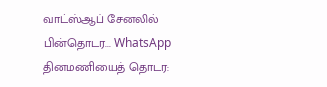வாட்ஸ்ஆப் சேனலில் பின்தொடர... WhatsApp
தினமணியைத் தொடர: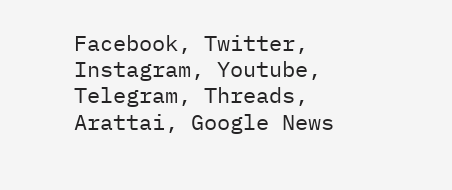Facebook, Twitter, Instagram, Youtube, Telegram, Threads, Arattai, Google News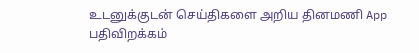உடனுக்குடன் செய்திகளை அறிய தினமணி App பதிவிறக்கம்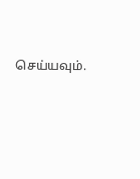செய்யவும்.